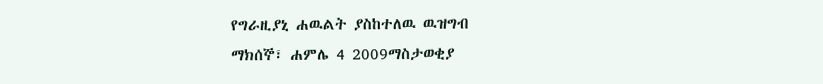የግራዚያኒ ሐዉልት ያስከተለዉ ዉዝግብ
ማክሰኞ፣ ሐምሌ 4 2009ማስታወቂያ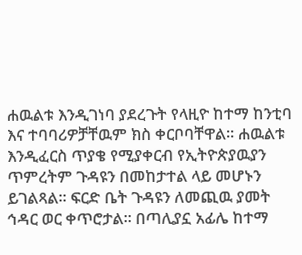ሐዉልቱ እንዲገነባ ያደረጉት የላዚዮ ከተማ ከንቲባ እና ተባባሪዎቻቸዉም ክስ ቀርቦባቸዋል። ሐዉልቱ እንዲፈርስ ጥያቄ የሚያቀርብ የኢትዮጵያዉያን ጥምረትም ጉዳዩን በመከታተል ላይ መሆኑን ይገልጻል። ፍርድ ቤት ጉዳዩን ለመጪዉ ያመት ኅዳር ወር ቀጥሮታል። በጣሊያኗ አፊሌ ከተማ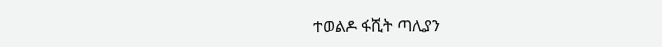ተወልዶ ፋሺት ጣሊያን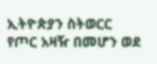ኢትዮጵያን ስትወርር የጦር አዛዥ በመሆን ወደ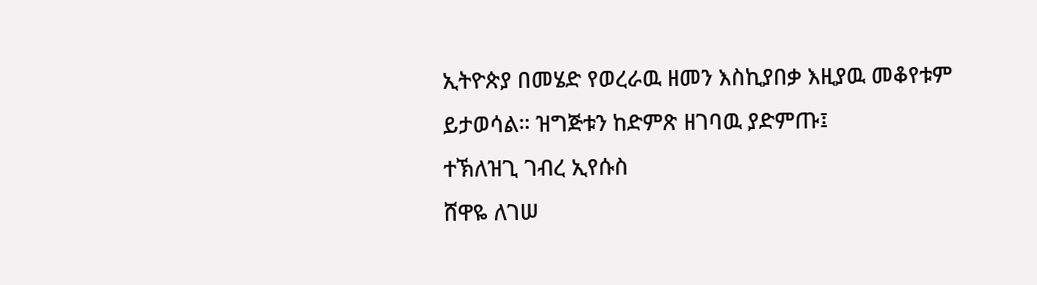ኢትዮጵያ በመሄድ የወረራዉ ዘመን እስኪያበቃ እዚያዉ መቆየቱም ይታወሳል። ዝግጅቱን ከድምጽ ዘገባዉ ያድምጡ፤
ተኽለዝጊ ገብረ ኢየሱስ
ሸዋዬ ለገሠ